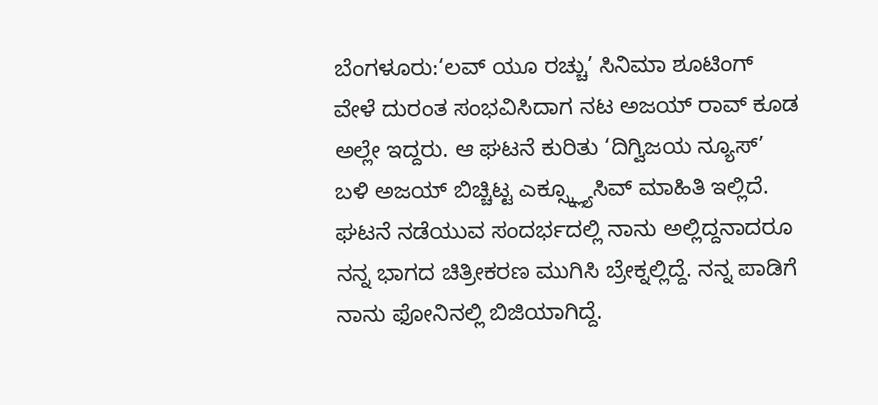ಬೆಂಗಳೂರು:‘ಲವ್ ಯೂ ರಚ್ಚು’ ಸಿನಿಮಾ ಶೂಟಿಂಗ್ ವೇಳೆ ದುರಂತ ಸಂಭವಿಸಿದಾಗ ನಟ ಅಜಯ್ ರಾವ್ ಕೂಡ ಅಲ್ಲೇ ಇದ್ದರು. ಆ ಘಟನೆ ಕುರಿತು ‘ದಿಗ್ವಿಜಯ ನ್ಯೂಸ್’ ಬಳಿ ಅಜಯ್ ಬಿಚ್ಚಿಟ್ಟ ಎಕ್ಸ್ಕ್ಲ್ಯೂಸಿವ್ ಮಾಹಿತಿ ಇಲ್ಲಿದೆ.
ಘಟನೆ ನಡೆಯುವ ಸಂದರ್ಭದಲ್ಲಿ ನಾನು ಅಲ್ಲಿದ್ದನಾದರೂ ನನ್ನ ಭಾಗದ ಚಿತ್ರೀಕರಣ ಮುಗಿಸಿ ಬ್ರೇಕ್ನಲ್ಲಿದ್ದೆ. ನನ್ನ ಪಾಡಿಗೆ ನಾನು ಫೋನಿನಲ್ಲಿ ಬಿಜಿಯಾಗಿದ್ದೆ.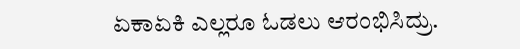ಏಕಾಏಕಿ ಎಲ್ಲರೂ ಓಡಲು ಆರಂಭಿಸಿದ್ರು.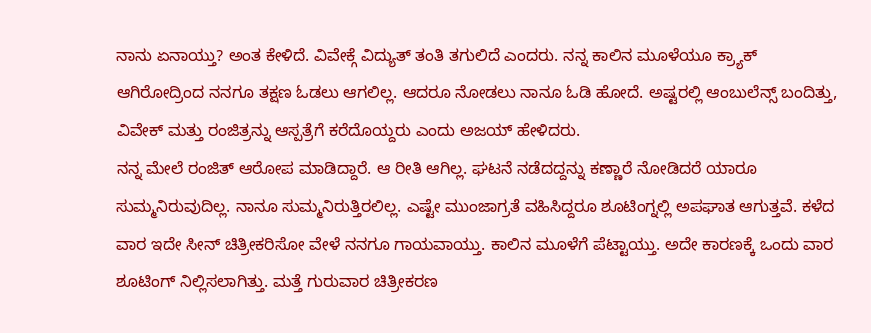ನಾನು ಏನಾಯ್ತು? ಅಂತ ಕೇಳಿದೆ. ವಿವೇಕ್ಗೆ ವಿದ್ಯುತ್ ತಂತಿ ತಗುಲಿದೆ ಎಂದರು. ನನ್ನ ಕಾಲಿನ ಮೂಳೆಯೂ ಕ್ರ್ಯಾಕ್ ಆಗಿರೋದ್ರಿಂದ ನನಗೂ ತಕ್ಷಣ ಓಡಲು ಆಗಲಿಲ್ಲ. ಆದರೂ ನೋಡಲು ನಾನೂ ಓಡಿ ಹೋದೆ. ಅಷ್ಟರಲ್ಲಿ ಆಂಬುಲೆನ್ಸ್ ಬಂದಿತ್ತು, ವಿವೇಕ್ ಮತ್ತು ರಂಜಿತ್ರನ್ನು ಆಸ್ಪತ್ರೆಗೆ ಕರೆದೊಯ್ದರು ಎಂದು ಅಜಯ್ ಹೇಳಿದರು.
ನನ್ನ ಮೇಲೆ ರಂಜಿತ್ ಆರೋಪ ಮಾಡಿದ್ದಾರೆ. ಆ ರೀತಿ ಆಗಿಲ್ಲ. ಘಟನೆ ನಡೆದದ್ದನ್ನು ಕಣ್ಣಾರೆ ನೋಡಿದರೆ ಯಾರೂ ಸುಮ್ಮನಿರುವುದಿಲ್ಲ. ನಾನೂ ಸುಮ್ಮನಿರುತ್ತಿರಲಿಲ್ಲ. ಎಷ್ಟೇ ಮುಂಜಾಗ್ರತೆ ವಹಿಸಿದ್ದರೂ ಶೂಟಿಂಗ್ನಲ್ಲಿ ಅಪಘಾತ ಆಗುತ್ತವೆ. ಕಳೆದ ವಾರ ಇದೇ ಸೀನ್ ಚಿತ್ರೀಕರಿಸೋ ವೇಳೆ ನನಗೂ ಗಾಯವಾಯ್ತು. ಕಾಲಿನ ಮೂಳೆಗೆ ಪೆಟ್ಟಾಯ್ತು. ಅದೇ ಕಾರಣಕ್ಕೆ ಒಂದು ವಾರ ಶೂಟಿಂಗ್ ನಿಲ್ಲಿಸಲಾಗಿತ್ತು. ಮತ್ತೆ ಗುರುವಾರ ಚಿತ್ರೀಕರಣ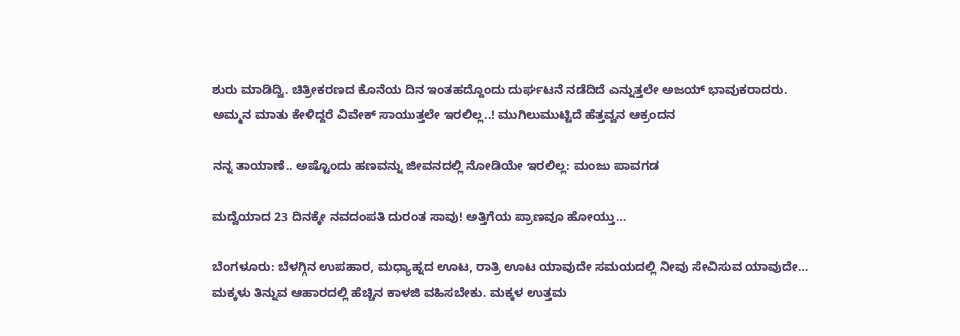ಶುರು ಮಾಡಿದ್ವಿ. ಚಿತ್ರೀಕರಣದ ಕೊನೆಯ ದಿನ ಇಂತಹದ್ದೊಂದು ದುರ್ಘಟನೆ ನಡೆದಿದೆ ಎನ್ನುತ್ತಲೇ ಅಜಯ್ ಭಾವುಕರಾದರು.
ಅಮ್ಮನ ಮಾತು ಕೇಳಿದ್ದರೆ ವಿವೇಕ್ ಸಾಯುತ್ತಲೇ ಇರಲಿಲ್ಲ..! ಮುಗಿಲುಮುಟ್ಟಿದೆ ಹೆತ್ತವ್ವನ ಆಕ್ರಂದನ

ನನ್ನ ತಾಯಾಣೆ.. ಅಷ್ಟೊಂದು ಹಣವನ್ನು ಜೀವನದಲ್ಲಿ ನೋಡಿಯೇ ಇರಲಿಲ್ಲ: ಮಂಜು ಪಾವಗಡ

ಮದ್ವೆಯಾದ 23 ದಿನಕ್ಕೇ ನವದಂಪತಿ ದುರಂತ ಸಾವು! ಅತ್ತಿಗೆಯ ಪ್ರಾಣವೂ ಹೋಯ್ತು…

ಬೆಂಗಳೂರು: ಬೆಳಗ್ಗಿನ ಉಪಹಾರ, ಮಧ್ಯಾಹ್ನದ ಊಟ, ರಾತ್ರಿ ಊಟ ಯಾವುದೇ ಸಮಯದಲ್ಲಿ ನೀವು ಸೇವಿಸುವ ಯಾವುದೇ…
ಮಕ್ಕಳು ತಿನ್ನುವ ಆಹಾರದಲ್ಲಿ ಹೆಚ್ಚಿನ ಕಾಳಜಿ ವಹಿಸಬೇಕು. ಮಕ್ಕಳ ಉತ್ತಮ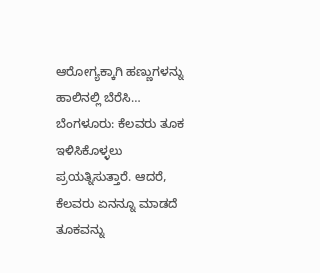ಆರೋಗ್ಯಕ್ಕಾಗಿ ಹಣ್ಣುಗಳನ್ನು ಹಾಲಿನಲ್ಲಿ ಬೆರೆಸಿ…
ಬೆಂಗಳೂರು: ಕೆಲವರು ತೂಕ ಇಳಿಸಿಕೊಳ್ಳಲು ಪ್ರಯತ್ನಿಸುತ್ತಾರೆ. ಆದರೆ, ಕೆಲವರು ಏನನ್ನೂ ಮಾಡದೆ ತೂಕವನ್ನು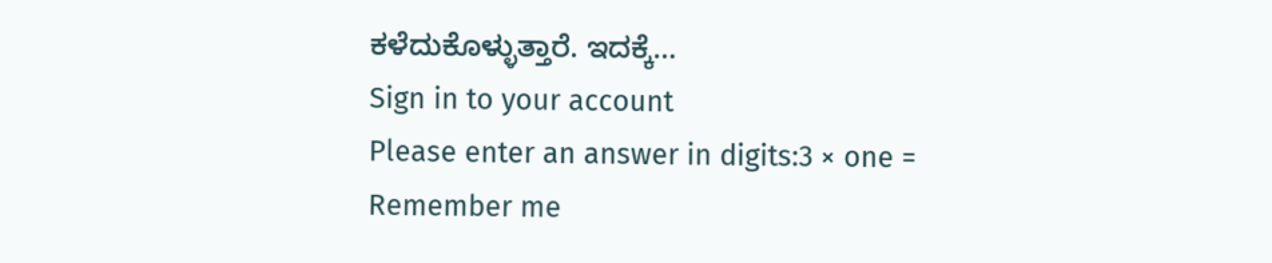ಕಳೆದುಕೊಳ್ಳುತ್ತಾರೆ. ಇದಕ್ಕೆ…
Sign in to your account
Please enter an answer in digits:3 × one =
Remember me